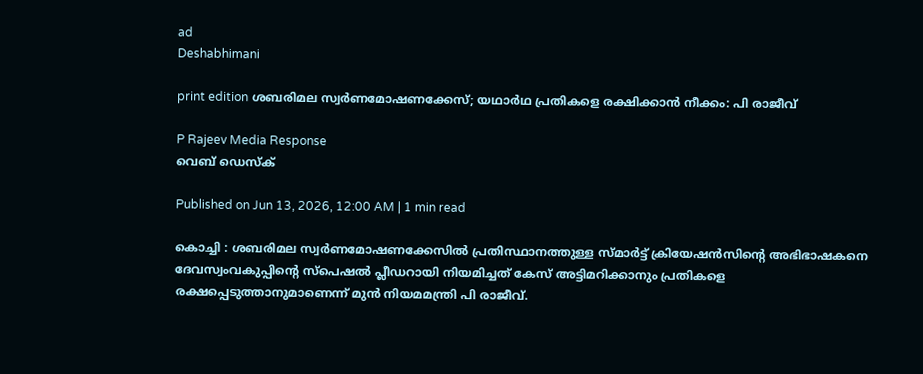ad
Deshabhimani

print edition ശബരിമല സ്വർണമോഷണക്കേസ്; യഥാർഥ പ്രതികളെ രക്ഷിക്കാൻ നീക്കം: പി രാജീവ്‌

P Rajeev Media Response
വെബ് ഡെസ്ക്

Published on Jun 13, 2026, 12:00 AM | 1 min read

കൊച്ചി : ശബരിമല സ്വർണമോഷണക്കേസിൽ പ്രതിസ്ഥാനത്തുള്ള സ്മാർട്ട് ക്രിയേഷൻസിന്റെ അഭിഭാഷകനെ ദേവസ്വംവകുപ്പിന്റെ സ്പെഷൽ പ്ലീഡറായി നിയമിച്ചത്‌ കേസ്‌ അട്ടിമറിക്കാനും പ്രതികളെ രക്ഷപ്പെടുത്താനുമാണെന്ന്‌ മുൻ നിയമമന്ത്രി പി രാജീവ്‌.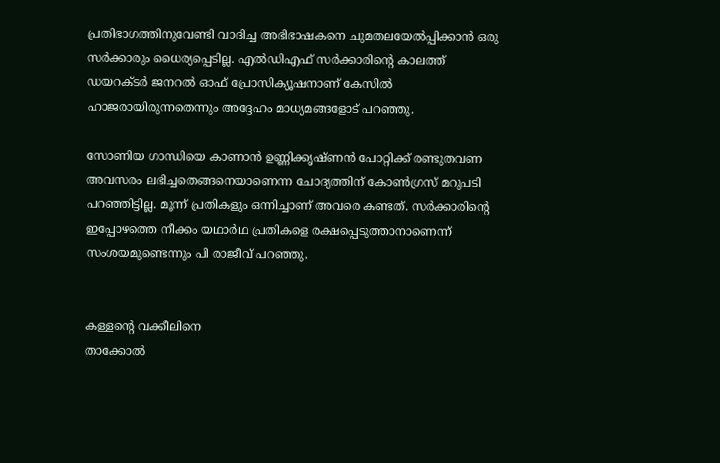പ്രതിഭാഗത്തിനുവേണ്ടി വാദിച്ച അഭിഭാഷകനെ ചുമതലയേൽപ്പിക്കാൻ ഒരു സർക്കാരും ധൈര്യപ്പെടില്ല. എൽഡിഎഫ്‌ സർക്കാരിന്റെ കാലത്ത്‌ ഡയറക്‌ടർ ജനറൽ ഓഫ്‌ പ്രോസിക്യൂഷനാണ്‌ കേസിൽ ഹാജരായിരുന്നതെന്നും അദ്ദേഹം മാധ്യമങ്ങളോട്‌ പറഞ്ഞു.

സോണിയ ഗാന്ധിയെ കാണാൻ ഉണ്ണിക്കൃഷ്‌ണൻ പോറ്റിക്ക് രണ്ടുതവണ അവസരം ലഭിച്ചതെങ്ങനെയാണെന്ന ചോദ്യത്തിന്‌ കോൺഗ്രസ്‌ മറുപടി പറഞ്ഞിട്ടില്ല. മൂന്ന്‌ പ്രതികളും ഒന്നിച്ചാണ്‌ അവരെ കണ്ടത്‌. സർക്കാരിന്റെ ഇപ്പോഴത്തെ നീക്കം യഥാർഥ പ്രതികളെ രക്ഷപ്പെടുത്താനാണെന്ന്‌ സംശയമുണ്ടെന്നും പി രാജീവ്‌ പറഞ്ഞു.


കള്ളന്റെ വക്കീലിനെ
താക്കോൽ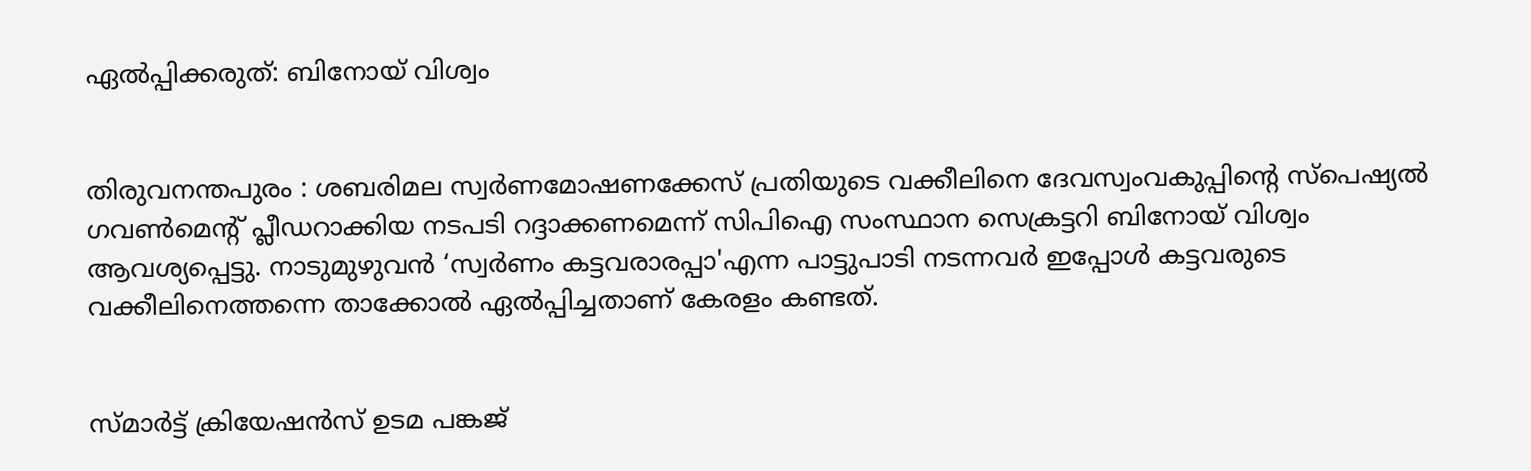ഏൽപ്പിക്കരുത്: ബിനോയ് വിശ്വം


തിരുവനന്തപുരം : ശബരിമല സ്വർണമോഷണക്കേസ് പ്രതിയുടെ വക്കീലിനെ ദേവസ്വംവകുപ്പിന്റെ സ്പെഷ്യൽ ഗവൺമെന്റ്‌ പ്ലീഡറാക്കിയ നടപടി റദ്ദാക്കണമെന്ന് സിപിഐ സംസ്ഥാന സെക്രട്ടറി ബിനോയ് വിശ്വം ആവശ്യപ്പെട്ടു. നാടുമുഴുവൻ ‘സ്വർണം കട്ടവരാരപ്പാ'എന്ന പാട്ടുപാടി നടന്നവർ ഇപ്പോൾ കട്ടവരുടെ വക്കീലിനെത്തന്നെ താക്കോൽ ഏൽപ്പിച്ചതാണ് കേരളം കണ്ടത്.


സ്മാർട്ട് ക്രിയേഷൻസ് ഉടമ പങ്കജ്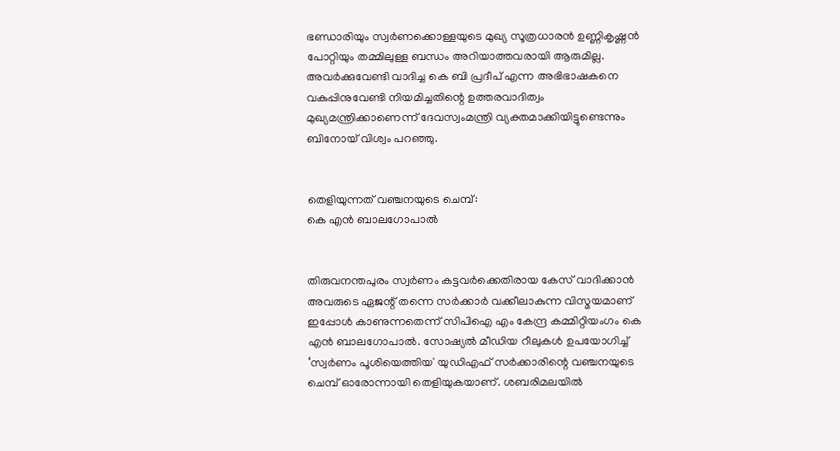ഭണ്ഡാരിയും സ്വർണക്കൊള്ളയുടെ മുഖ്യ സൂത്രധാരൻ ഉണ്ണികൃഷ്ണൻ പോറ്റിയും തമ്മിലുള്ള ബന്ധം അറിയാത്തവരായി ആരുമില്ല. അവർക്കുവേണ്ടി വാദിച്ച കെ ബി പ്രദീപ് എന്ന അഭിഭാഷകനെ വകുപ്പിനുവേണ്ടി നിയമിച്ചതിന്റെ ഉത്തരവാദിത്വം മുഖ്യമന്ത്രിക്കാണെന്ന് ദേവസ്വംമന്ത്രി വ്യക്തമാക്കിയിട്ടുണ്ടെന്നും ബിനോയ്‌ വിശ്വം പറഞ്ഞു.


തെളിയുന്നത്‌ വഞ്ചനയുടെ ചെമ്പ്‌:
കെ എൻ ബാലഗോപാൽ


തിരുവനന്തപുരം സ്വർണം കട്ടവർക്കെതിരായ കേസ് വാദിക്കാൻ അവരുടെ ഏജന്റ്‌ തന്നെ സർക്കാർ വക്കീലാകുന്ന വിസ്മയമാണ്‌ ഇപ്പോൾ കാണുന്നതെന്ന്‌ സിപിഐ എം കേന്ദ്ര കമ്മിറ്റിയംഗം കെ എൻ ബാലഗോപാൽ. സോഷ്യൽ മീഡിയ റീലുകൾ ഉപയോഗിച്ച് ‘സ്വർണം പൂശിയെത്തിയ' യുഡിഎഫ് സർക്കാരിന്റെ വഞ്ചനയുടെ ചെമ്പ് ഓരോന്നായി തെളിയുകയാണ്‌. ശബരിമലയിൽ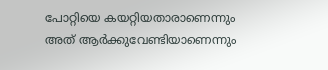പോറ്റിയെ കയറ്റിയതാരാണെന്നും അത് ആർക്കുവേണ്ടിയാണെന്നും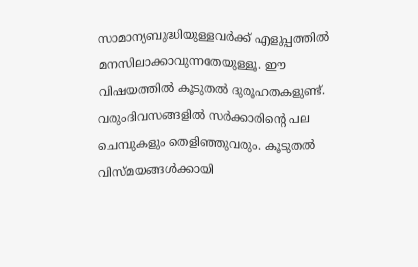സാമാന്യബുദ്ധിയുള്ളവർക്ക് എളുപ്പത്തിൽ മനസിലാക്കാവുന്നതേയുള്ളൂ. ഈ വിഷയത്തിൽ കൂടുതൽ ദുരൂഹതകളുണ്ട്‌. വരുംദിവസങ്ങളിൽ സർക്കാരിന്റെ പല ചെമ്പുകളും തെളിഞ്ഞുവരും. കൂടുതൽ വിസ്മയങ്ങൾക്കായി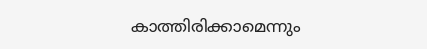കാത്തിരിക്കാമെന്നും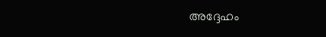അദ്ദേഹം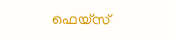ഫെയ്‌സ്‌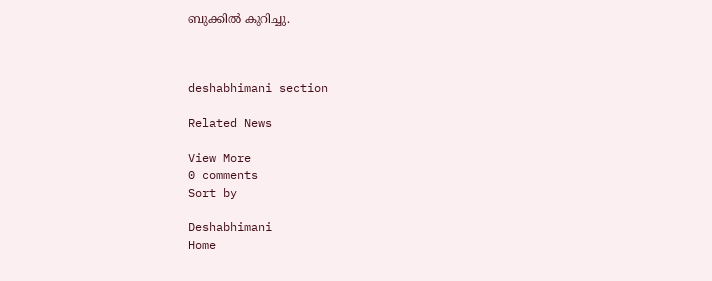ബുക്കിൽ കുറിച്ചു.



deshabhimani section

Related News

View More
0 comments
Sort by

Deshabhimani
Home